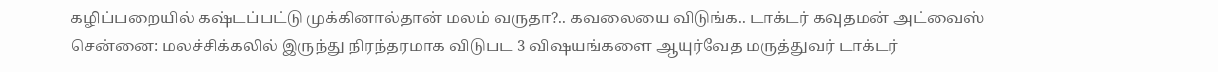கழிப்பறையில் கஷ்டப்பட்டு முக்கினால்தான் மலம் வருதா?.. கவலையை விடுங்க.. டாக்டர் கவுதமன் அட்வைஸ்
சென்னை: மலச்சிக்கலில் இருந்து நிரந்தரமாக விடுபட 3 விஷயங்களை ஆயுர்வேத மருத்துவர் டாக்டர்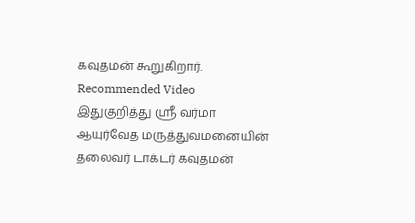கவுதமன் கூறுகிறார்.
Recommended Video
இதுகுறித்து ஸ்ரீ வர்மா ஆயுர்வேத மருத்துவமனையின் தலைவர் டாக்டர் கவுதமன்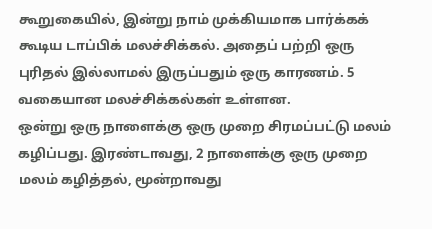கூறுகையில், இன்று நாம் முக்கியமாக பார்க்கக் கூடிய டாப்பிக் மலச்சிக்கல். அதைப் பற்றி ஒரு புரிதல் இல்லாமல் இருப்பதும் ஒரு காரணம். 5 வகையான மலச்சிக்கல்கள் உள்ளன.
ஒன்று ஒரு நாளைக்கு ஒரு முறை சிரமப்பட்டு மலம் கழிப்பது. இரண்டாவது, 2 நாளைக்கு ஒரு முறை மலம் கழித்தல், மூன்றாவது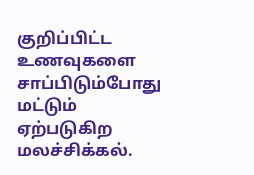குறிப்பிட்ட உணவுகளை சாப்பிடும்போது மட்டும் ஏற்படுகிற மலச்சிக்கல்.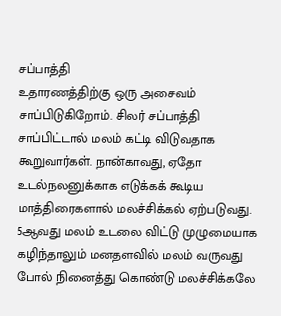சப்பாத்தி
உதாரணத்திற்கு ஒரு அசைவம் சாப்பிடுகிறோம். சிலர் சப்பாத்தி சாப்பிட்டால் மலம் கட்டி விடுவதாக கூறுவார்கள். நான்காவது, ஏதோ உடல்நலனுக்காக எடுக்கக் கூடிய மாத்திரைகளால் மலச்சிக்கல் ஏற்படுவது. 5ஆவது மலம் உடலை விட்டு முழுமையாக கழிந்தாலும் மனதளவில் மலம் வருவது போல் நினைத்து கொண்டு மலச்சிக்கலே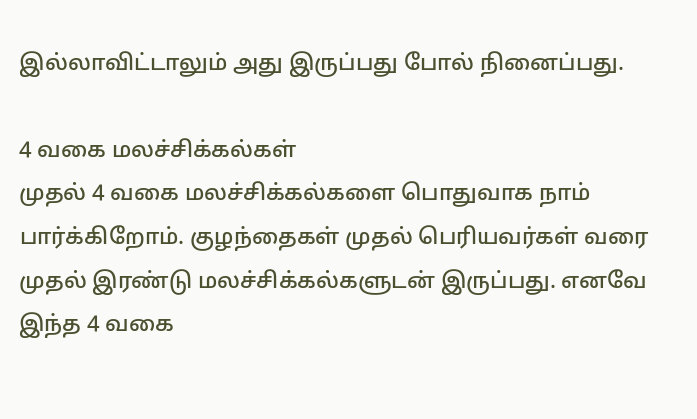இல்லாவிட்டாலும் அது இருப்பது போல் நினைப்பது.

4 வகை மலச்சிக்கல்கள்
முதல் 4 வகை மலச்சிக்கல்களை பொதுவாக நாம் பார்க்கிறோம். குழந்தைகள் முதல் பெரியவர்கள் வரை முதல் இரண்டு மலச்சிக்கல்களுடன் இருப்பது. எனவே இந்த 4 வகை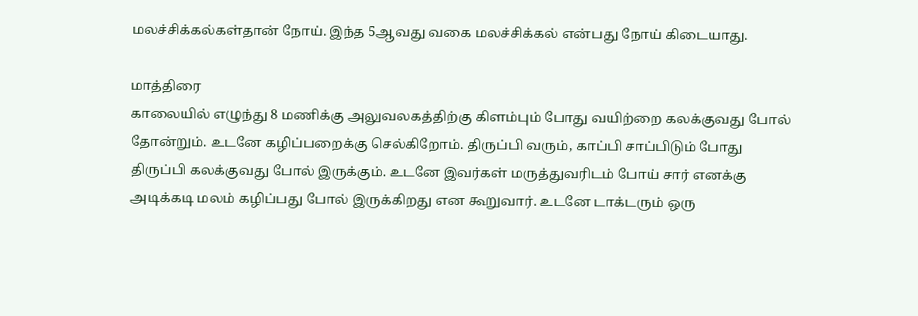மலச்சிக்கல்கள்தான் நோய். இந்த 5ஆவது வகை மலச்சிக்கல் என்பது நோய் கிடையாது.

மாத்திரை
காலையில் எழுந்து 8 மணிக்கு அலுவலகத்திற்கு கிளம்பும் போது வயிற்றை கலக்குவது போல் தோன்றும். உடனே கழிப்பறைக்கு செல்கிறோம். திருப்பி வரும், காப்பி சாப்பிடும் போது திருப்பி கலக்குவது போல் இருக்கும். உடனே இவர்கள் மருத்துவரிடம் போய் சார் எனக்கு அடிக்கடி மலம் கழிப்பது போல் இருக்கிறது என கூறுவார். உடனே டாக்டரும் ஒரு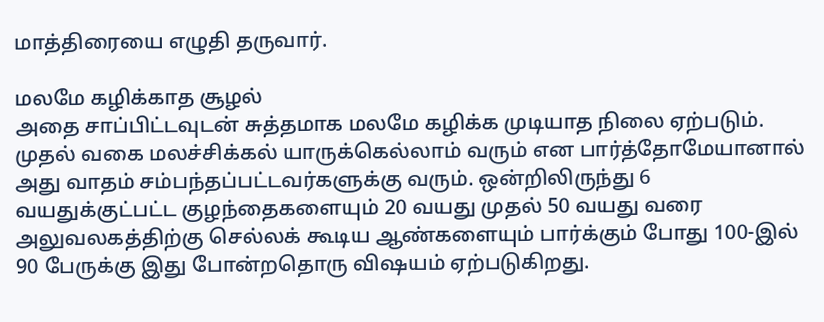மாத்திரையை எழுதி தருவார்.

மலமே கழிக்காத சூழல்
அதை சாப்பிட்டவுடன் சுத்தமாக மலமே கழிக்க முடியாத நிலை ஏற்படும். முதல் வகை மலச்சிக்கல் யாருக்கெல்லாம் வரும் என பார்த்தோமேயானால் அது வாதம் சம்பந்தப்பட்டவர்களுக்கு வரும். ஒன்றிலிருந்து 6 வயதுக்குட்பட்ட குழந்தைகளையும் 20 வயது முதல் 50 வயது வரை அலுவலகத்திற்கு செல்லக் கூடிய ஆண்களையும் பார்க்கும் போது 100-இல் 90 பேருக்கு இது போன்றதொரு விஷயம் ஏற்படுகிறது.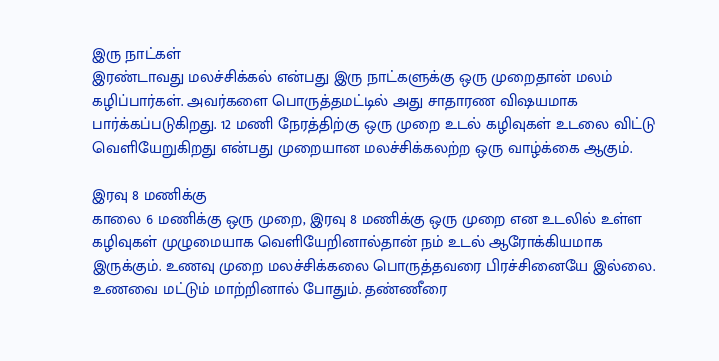இரு நாட்கள்
இரண்டாவது மலச்சிக்கல் என்பது இரு நாட்களுக்கு ஒரு முறைதான் மலம் கழிப்பார்கள். அவர்களை பொருத்தமட்டில் அது சாதாரண விஷயமாக பார்க்கப்படுகிறது. 12 மணி நேரத்திற்கு ஒரு முறை உடல் கழிவுகள் உடலை விட்டு வெளியேறுகிறது என்பது முறையான மலச்சிக்கலற்ற ஒரு வாழ்க்கை ஆகும்.

இரவு 8 மணிக்கு
காலை 6 மணிக்கு ஒரு முறை, இரவு 8 மணிக்கு ஒரு முறை என உடலில் உள்ள கழிவுகள் முழுமையாக வெளியேறினால்தான் நம் உடல் ஆரோக்கியமாக இருக்கும். உணவு முறை மலச்சிக்கலை பொருத்தவரை பிரச்சினையே இல்லை. உணவை மட்டும் மாற்றினால் போதும். தண்ணீரை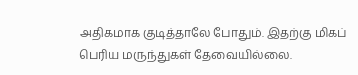அதிகமாக குடித்தாலே போதும். இதற்கு மிகப் பெரிய மருந்துகள் தேவையில்லை.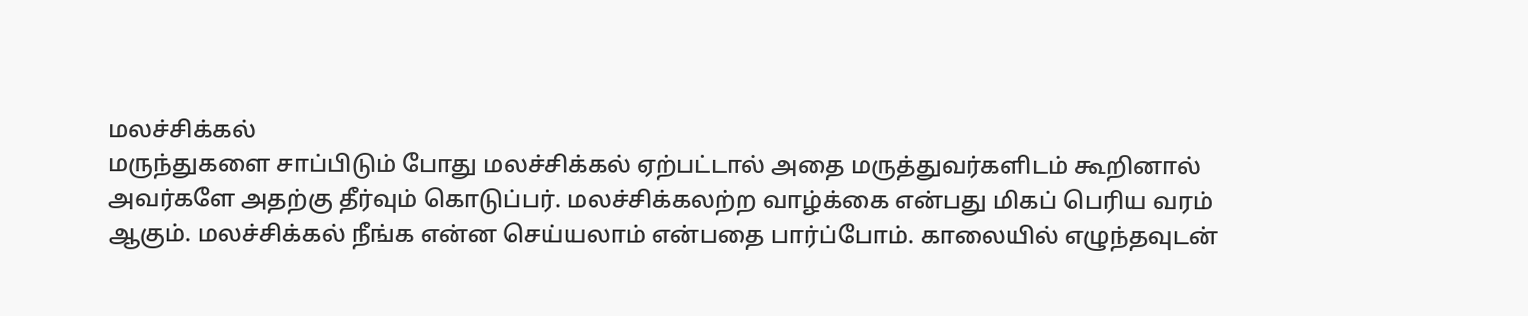மலச்சிக்கல்
மருந்துகளை சாப்பிடும் போது மலச்சிக்கல் ஏற்பட்டால் அதை மருத்துவர்களிடம் கூறினால் அவர்களே அதற்கு தீர்வும் கொடுப்பர். மலச்சிக்கலற்ற வாழ்க்கை என்பது மிகப் பெரிய வரம் ஆகும். மலச்சிக்கல் நீங்க என்ன செய்யலாம் என்பதை பார்ப்போம். காலையில் எழுந்தவுடன்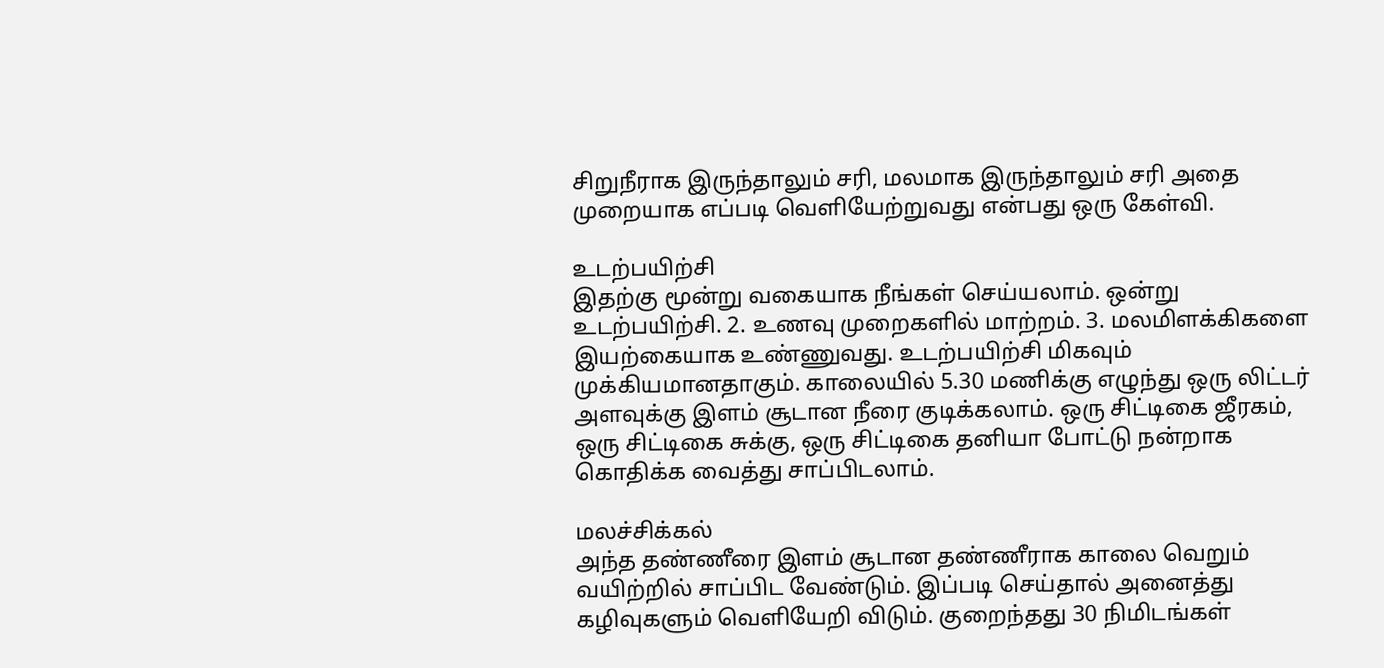சிறுநீராக இருந்தாலும் சரி, மலமாக இருந்தாலும் சரி அதை முறையாக எப்படி வெளியேற்றுவது என்பது ஒரு கேள்வி.

உடற்பயிற்சி
இதற்கு மூன்று வகையாக நீங்கள் செய்யலாம். ஒன்று உடற்பயிற்சி. 2. உணவு முறைகளில் மாற்றம். 3. மலமிளக்கிகளை இயற்கையாக உண்ணுவது. உடற்பயிற்சி மிகவும் முக்கியமானதாகும். காலையில் 5.30 மணிக்கு எழுந்து ஒரு லிட்டர் அளவுக்கு இளம் சூடான நீரை குடிக்கலாம். ஒரு சிட்டிகை ஜீரகம், ஒரு சிட்டிகை சுக்கு, ஒரு சிட்டிகை தனியா போட்டு நன்றாக கொதிக்க வைத்து சாப்பிடலாம்.

மலச்சிக்கல்
அந்த தண்ணீரை இளம் சூடான தண்ணீராக காலை வெறும் வயிற்றில் சாப்பிட வேண்டும். இப்படி செய்தால் அனைத்து கழிவுகளும் வெளியேறி விடும். குறைந்தது 30 நிமிடங்கள்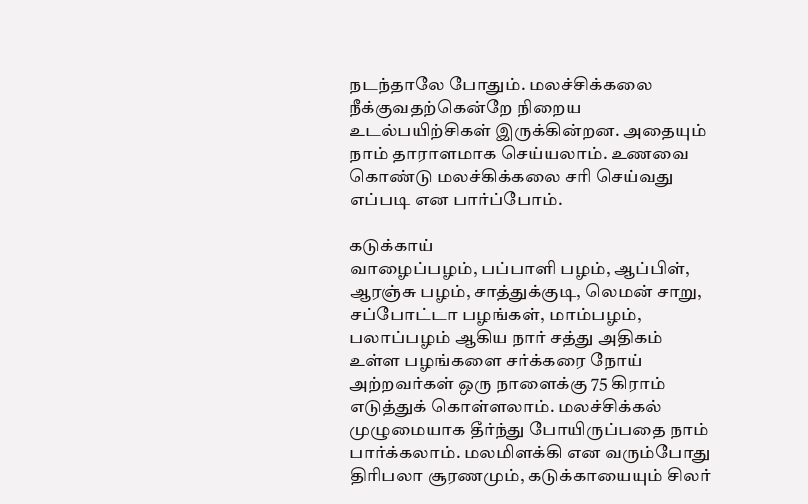நடந்தாலே போதும். மலச்சிக்கலை நீக்குவதற்கென்றே நிறைய உடல்பயிற்சிகள் இருக்கின்றன. அதையும் நாம் தாராளமாக செய்யலாம். உணவை கொண்டு மலச்கிக்கலை சரி செய்வது எப்படி என பார்ப்போம்.

கடுக்காய்
வாழைப்பழம், பப்பாளி பழம், ஆப்பிள், ஆரஞ்சு பழம், சாத்துக்குடி, லெமன் சாறு, சப்போட்டா பழங்கள், மாம்பழம், பலாப்பழம் ஆகிய நார் சத்து அதிகம் உள்ள பழங்களை சர்க்கரை நோய் அற்றவர்கள் ஒரு நாளைக்கு 75 கிராம் எடுத்துக் கொள்ளலாம். மலச்சிக்கல் முழுமையாக தீர்ந்து போயிருப்பதை நாம் பார்க்கலாம். மலமிளக்கி என வரும்போது திரிபலா சூரணமும், கடுக்காயையும் சிலர்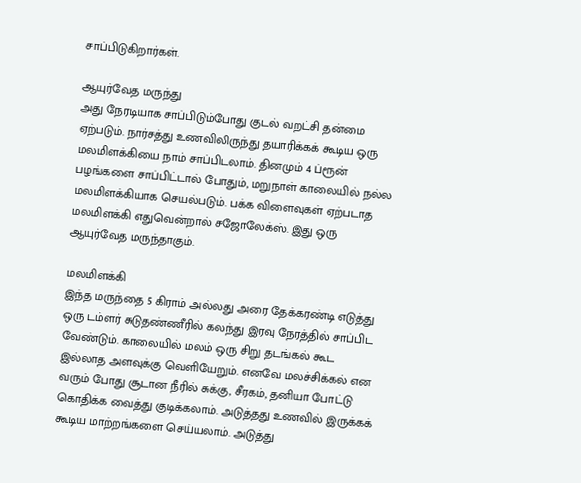சாப்பிடுகிறார்கள்.

ஆயுர்வேத மருந்து
அது நேரடியாக சாப்பிடும்போது குடல் வறட்சி தன்மை ஏற்படும். நார்சத்து உணவிலிருந்து தயாரிக்கக் கூடிய ஒரு மலமிளக்கியை நாம் சாப்பிடலாம். தினமும் 4 ப்ரூன் பழங்களை சாப்பிட்டால் போதும், மறுநாள் காலையில் நல்ல மலமிளக்கியாக செயல்படும். பக்க விளைவுகள் ஏற்படாத மலமிளக்கி எதுவென்றால் சஜோலேக்ஸ். இது ஒரு ஆயுர்வேத மருந்தாகும்.

மலமிளக்கி
இந்த மருந்தை 5 கிராம் அல்லது அரை தேக்கரண்டி எடுத்து ஒரு டம்ளர் சுடுதண்ணீரில் கலந்து இரவு நேரத்தில் சாப்பிட வேண்டும். காலையில் மலம் ஒரு சிறு தடங்கல் கூட இல்லாத அளவுக்கு வெளியேறும். எனவே மலச்சிக்கல் என வரும் போது சூடான நீரில் சுக்கு, சீரகம், தனியா போட்டு கொதிக்க வைத்து குடிக்கலாம். அடுத்தது உணவில் இருக்கக் கூடிய மாற்றங்களை செய்யலாம். அடுத்து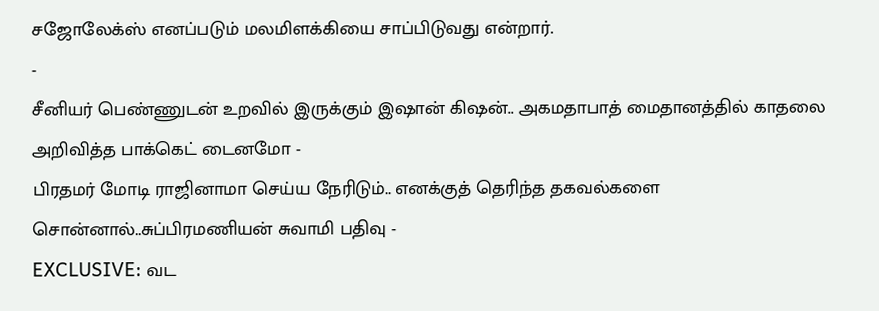சஜோலேக்ஸ் எனப்படும் மலமிளக்கியை சாப்பிடுவது என்றார்.
-
சீனியர் பெண்ணுடன் உறவில் இருக்கும் இஷான் கிஷன்.. அகமதாபாத் மைதானத்தில் காதலை அறிவித்த பாக்கெட் டைனமோ -
பிரதமர் மோடி ராஜினாமா செய்ய நேரிடும்.. எனக்குத் தெரிந்த தகவல்களை சொன்னால்..சுப்பிரமணியன் சுவாமி பதிவு -
EXCLUSIVE: வட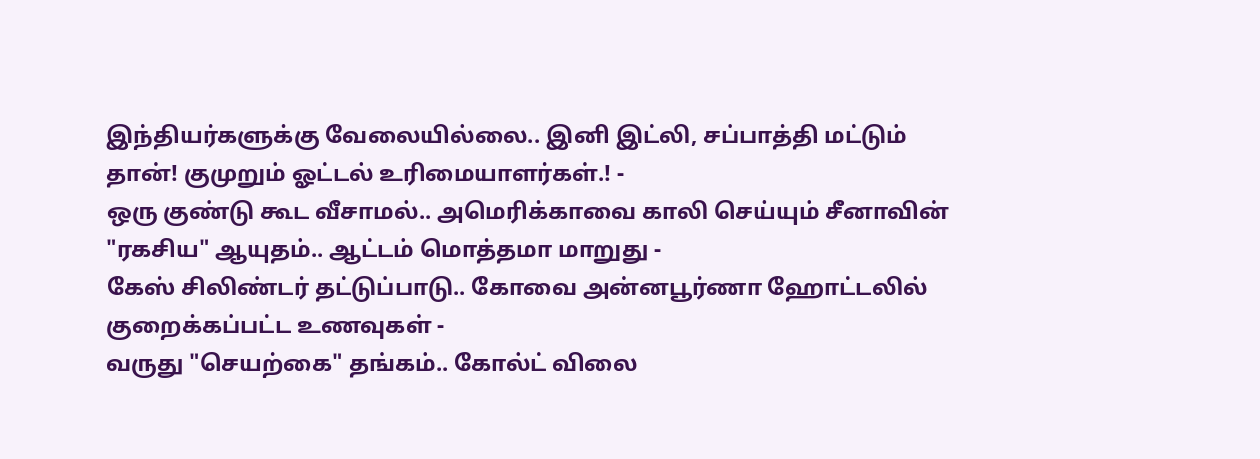இந்தியர்களுக்கு வேலையில்லை.. இனி இட்லி, சப்பாத்தி மட்டும் தான்! குமுறும் ஓட்டல் உரிமையாளர்கள்.! -
ஒரு குண்டு கூட வீசாமல்.. அமெரிக்காவை காலி செய்யும் சீனாவின் "ரகசிய" ஆயுதம்.. ஆட்டம் மொத்தமா மாறுது -
கேஸ் சிலிண்டர் தட்டுப்பாடு.. கோவை அன்னபூர்ணா ஹோட்டலில் குறைக்கப்பட்ட உணவுகள் -
வருது "செயற்கை" தங்கம்.. கோல்ட் விலை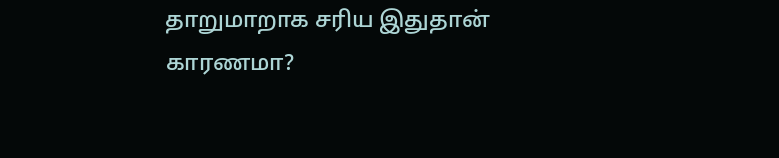தாறுமாறாக சரிய இதுதான் காரணமா?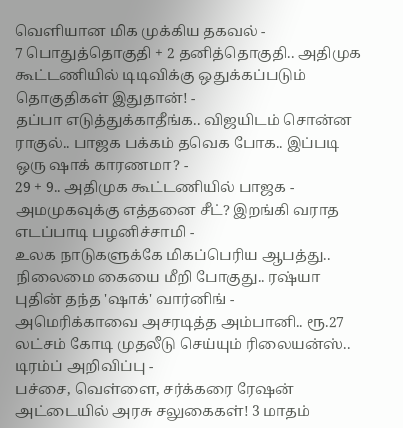வெளியான மிக முக்கிய தகவல் -
7 பொதுத்தொகுதி + 2 தனித்தொகுதி.. அதிமுக கூட்டணியில் டிடிவிக்கு ஒதுக்கப்படும் தொகுதிகள் இதுதான்! -
தப்பா எடுத்துக்காதீங்க.. விஜயிடம் சொன்ன ராகுல்.. பாஜக பக்கம் தவெக போக.. இப்படி ஒரு ஷாக் காரணமா? -
29 + 9.. அதிமுக கூட்டணியில் பாஜக - அமமுகவுக்கு எத்தனை சீட்? இறங்கி வராத எடப்பாடி பழனிச்சாமி -
உலக நாடுகளுக்கே மிகப்பெரிய ஆபத்து.. நிலைமை கையை மீறி போகுது.. ரஷ்யா புதின் தந்த 'ஷாக்' வார்னிங் -
அமெரிக்காவை அசரடித்த அம்பானி.. ரூ.27 லட்சம் கோடி முதலீடு செய்யும் ரிலையன்ஸ்.. டிரம்ப் அறிவிப்பு -
பச்சை, வெள்ளை, சர்க்கரை ரேஷன் அட்டையில் அரசு சலுகைகள்! 3 மாதம்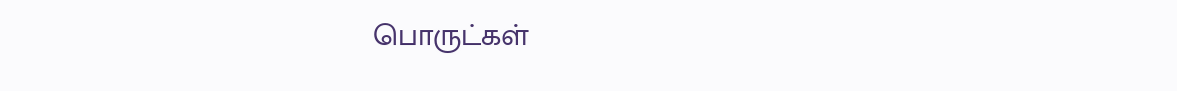பொருட்கள்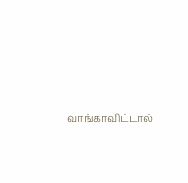வாங்காவிட்டால்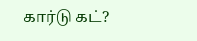கார்டு கட்?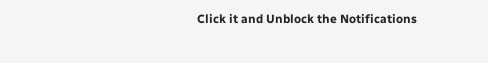Click it and Unblock the Notifications